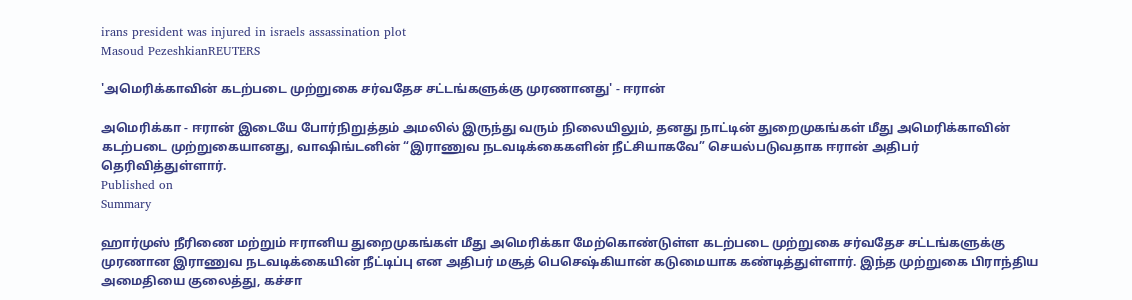irans president was injured in israels assassination plot
Masoud PezeshkianREUTERS

'அமெரிக்காவின் கடற்படை முற்றுகை சர்வதேச சட்டங்களுக்கு முரணானது' - ஈரான்

அமெரிக்கா - ஈரான் இடையே போர்நிறுத்தம் அமலில் இருந்து வரும் நிலையிலும், தனது நாட்டின் துறைமுகங்கள் மீது அமெரிக்காவின் கடற்படை முற்றுகையானது, வாஷிங்டனின் “இராணுவ நடவடிக்கைகளின் நீட்சியாகவே” செயல்படுவதாக ஈரான் அதிபர் தெரிவித்துள்ளார்.
Published on
Summary

ஹார்முஸ் நீரிணை மற்றும் ஈரானிய துறைமுகங்கள் மீது அமெரிக்கா மேற்கொண்டுள்ள கடற்படை முற்றுகை சர்வதேச சட்டங்களுக்கு முரணான இராணுவ நடவடிக்கையின் நீட்டிப்பு என அதிபர் மசூத் பெசெஷ்கியான் கடுமையாக கண்டித்துள்ளார். இந்த முற்றுகை பிராந்திய அமைதியை குலைத்து, கச்சா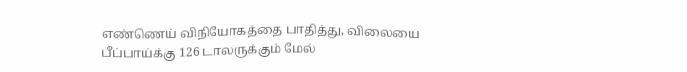எண்ணெய் விநியோகத்தை பாதித்து, விலையை பீப்பாய்க்கு 126 டாலருக்கும் மேல்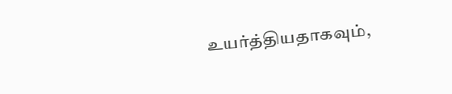உயர்த்தியதாகவும்,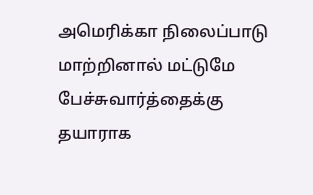அமெரிக்கா நிலைப்பாடு மாற்றினால் மட்டுமே பேச்சுவார்த்தைக்கு தயாராக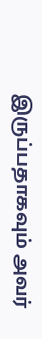இருப்பதாகவும் அவர்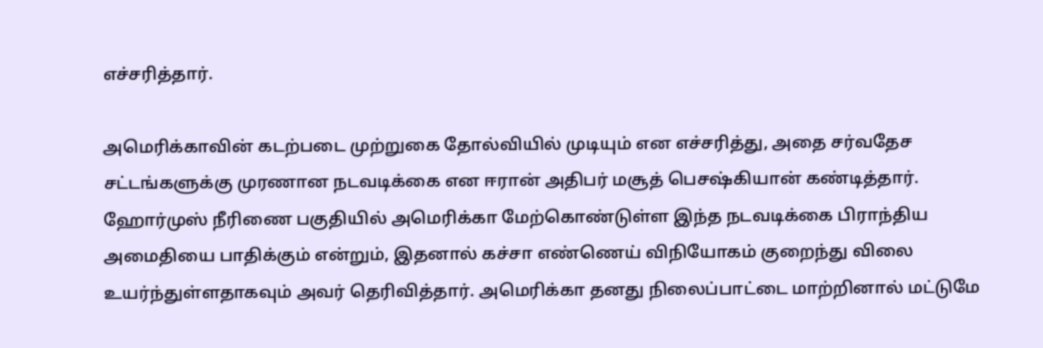எச்சரித்தார்.

அமெரிக்காவின் கடற்படை முற்றுகை தோல்வியில் முடியும் என எச்சரித்து, அதை சர்வதேச சட்டங்களுக்கு முரணான நடவடிக்கை என ஈரான் அதிபர் மசூத் பெசஷ்கியான் கண்டித்தார். ஹோர்முஸ் நீரிணை பகுதியில் அமெரிக்கா மேற்கொண்டுள்ள இந்த நடவடிக்கை பிராந்திய அமைதியை பாதிக்கும் என்றும், இதனால் கச்சா எண்ணெய் விநியோகம் குறைந்து விலை உயர்ந்துள்ளதாகவும் அவர் தெரிவித்தார். அமெரிக்கா தனது நிலைப்பாட்டை மாற்றினால் மட்டுமே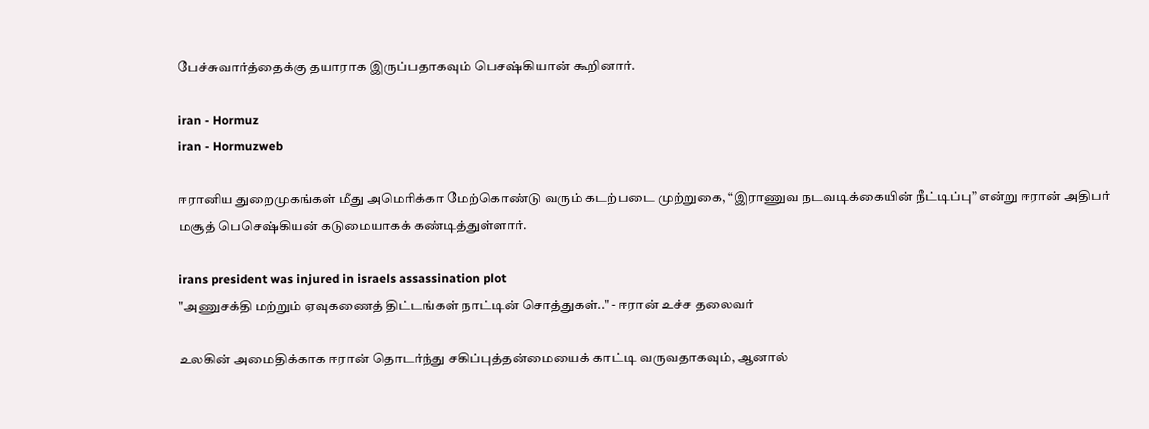பேச்சுவார்த்தைக்கு தயாராக இருப்பதாகவும் பெசஷ்கியான் கூறினார்.

iran - Hormuz
iran - Hormuzweb

ஈரானிய துறைமுகங்கள் மீது அமெரிக்கா மேற்கொண்டு வரும் கடற்படை முற்றுகை, “இராணுவ நடவடிக்கையின் நீட்டிப்பு” என்று ஈரான் அதிபர் மசூத் பெசெஷ்கியன் கடுமையாகக் கண்டித்துள்ளார்.

irans president was injured in israels assassination plot
"அணுசக்தி மற்றும் ஏவுகணைத் திட்டங்கள் நாட்டின் சொத்துகள்.." - ஈரான் உச்ச தலைவர்

உலகின் அமைதிக்காக ஈரான் தொடர்ந்து சகிப்புத்தன்மையைக் காட்டி வருவதாகவும், ஆனால்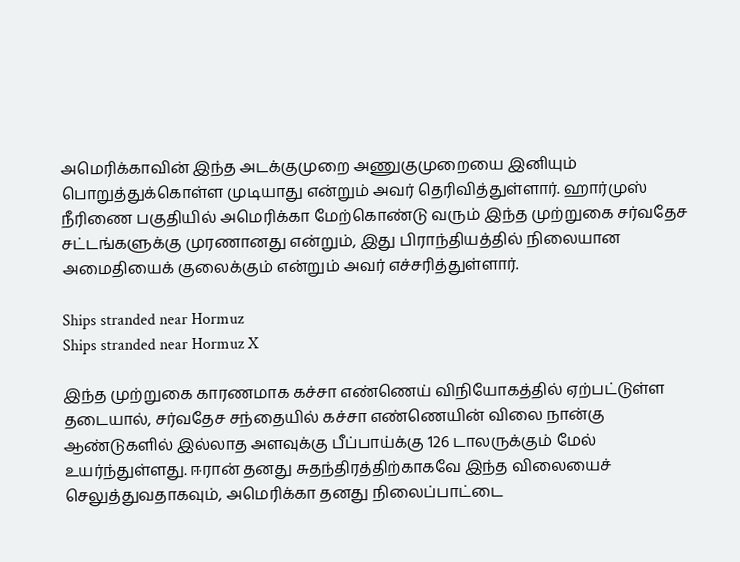அமெரிக்காவின் இந்த அடக்குமுறை அணுகுமுறையை இனியும் பொறுத்துக்கொள்ள முடியாது என்றும் அவர் தெரிவித்துள்ளார். ஹார்முஸ் நீரிணை பகுதியில் அமெரிக்கா மேற்கொண்டு வரும் இந்த முற்றுகை சர்வதேச சட்டங்களுக்கு முரணானது என்றும், இது பிராந்தியத்தில் நிலையான அமைதியைக் குலைக்கும் என்றும் அவர் எச்சரித்துள்ளார்.

Ships stranded near Hormuz
Ships stranded near Hormuz X

இந்த முற்றுகை காரணமாக கச்சா எண்ணெய் விநியோகத்தில் ஏற்பட்டுள்ள தடையால், சர்வதேச சந்தையில் கச்சா எண்ணெயின் விலை நான்கு ஆண்டுகளில் இல்லாத அளவுக்கு பீப்பாய்க்கு 126 டாலருக்கும் மேல் உயர்ந்துள்ளது. ஈரான் தனது சுதந்திரத்திற்காகவே இந்த விலையைச் செலுத்துவதாகவும், அமெரிக்கா தனது நிலைப்பாட்டை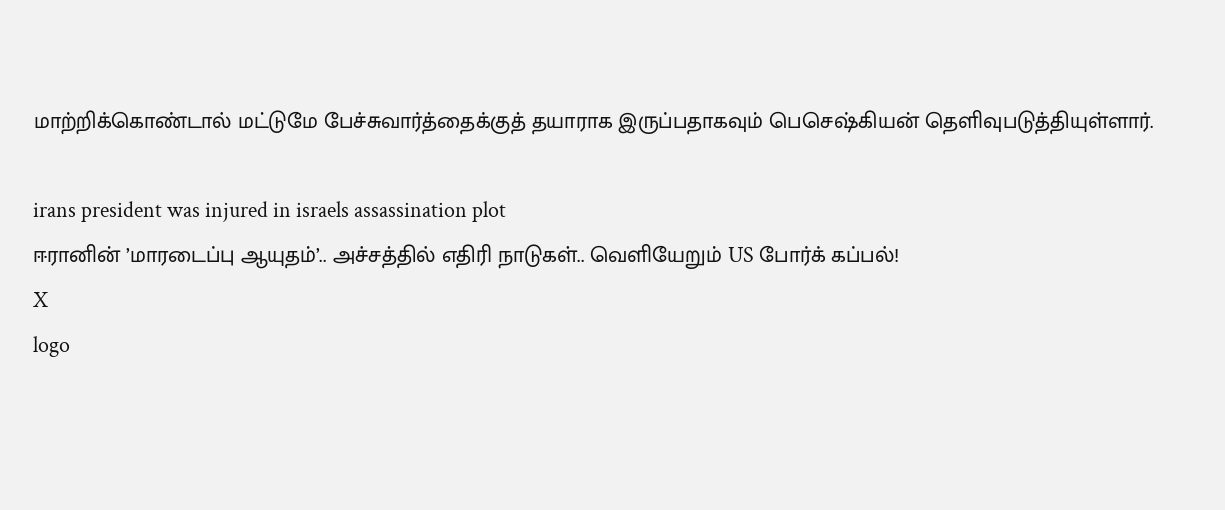மாற்றிக்கொண்டால் மட்டுமே பேச்சுவார்த்தைக்குத் தயாராக இருப்பதாகவும் பெசெஷ்கியன் தெளிவுபடுத்தியுள்ளார்.

irans president was injured in israels assassination plot
ஈரானின் ’மாரடைப்பு ஆயுதம்’.. அச்சத்தில் எதிரி நாடுகள்.. வெளியேறும் US போர்க் கப்பல்!
X
logo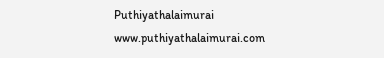Puthiyathalaimurai
www.puthiyathalaimurai.com